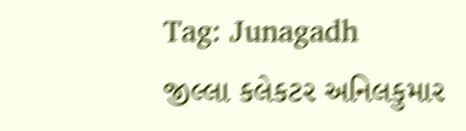Tag: Junagadh
જીલ્લા કલેકટર અનિલકુમાર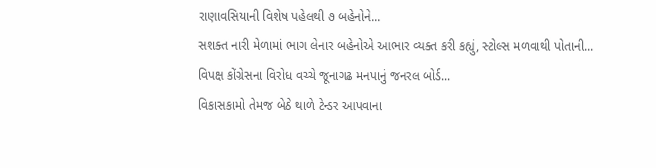રાણાવસિયાની વિશેષ પહેલથી ૭ બહેનોને...
સશક્ત નારી મેળામાં ભાગ લેનાર બહેનોએ આભાર વ્યક્ત કરી કહ્યું, સ્ટોલ્સ મળવાથી પોતાની...
વિપક્ષ કોંગ્રેસના વિરોધ વચ્ચે જૂનાગઢ મનપાનું જનરલ બોર્ડ...
વિકાસકામો તેમજ બેઠે થાળે ટેન્ડર આપવાના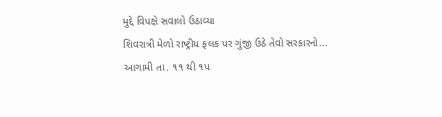મુદ્દે વિપક્ષે સવાલો ઉઠાવ્યા
શિવરાત્રી મેળો રાષ્ટ્રીય ફલક પર ગુંજી ઉઠે તેવો સરકારનો...
આગામી તા. ૧૧ થી ૧પ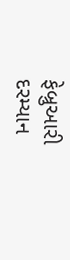ફેબ્રુઆરી દરમ્યાન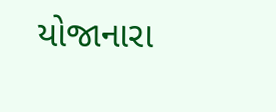યોજાનારા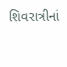શિવરાત્રીનાં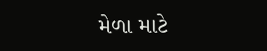મેળા માટે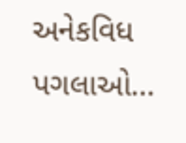અનેકવિધ પગલાઓ...